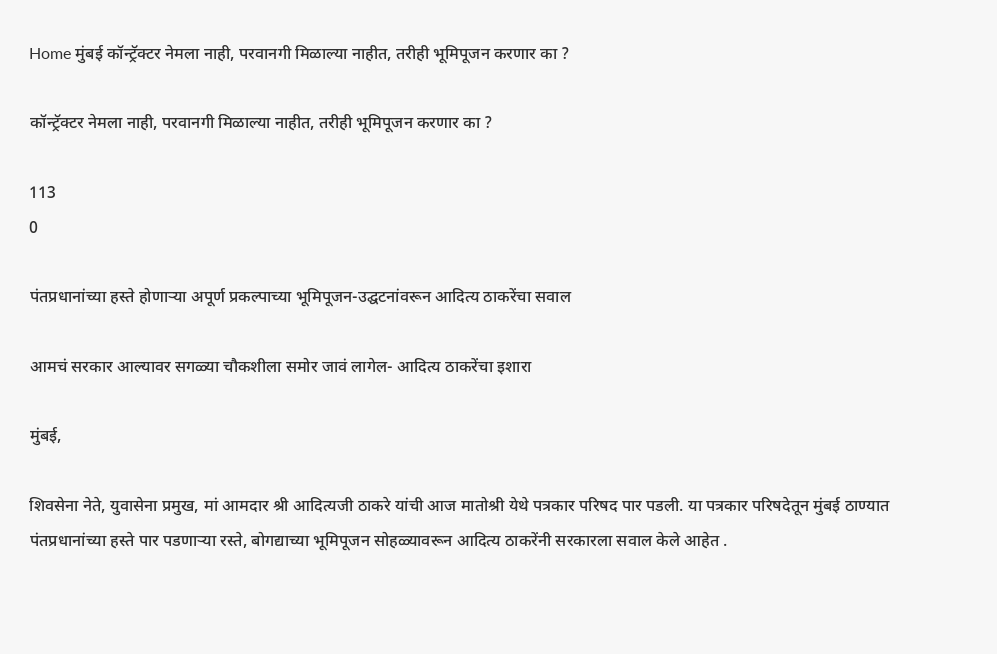Home मुंबई कॉन्ट्रॅक्टर नेमला नाही, परवानगी मिळाल्या नाहीत, तरीही भूमिपूजन करणार का ?

कॉन्ट्रॅक्टर नेमला नाही, परवानगी मिळाल्या नाहीत, तरीही भूमिपूजन करणार का ?

113
0

पंतप्रधानांच्या हस्ते होणाऱ्या अपूर्ण प्रकल्पाच्या भूमिपूजन-उद्घटनांवरून आदित्य ठाकरेंचा सवाल

आमचं सरकार आल्यावर सगळ्या चौकशीला समोर जावं लागेल- आदित्य ठाकरेंचा इशारा

मुंबई,

शिवसेना नेते, युवासेना प्रमुख, मां आमदार श्री आदित्यजी ठाकरे यांची आज मातोश्री येथे पत्रकार परिषद पार पडली. या पत्रकार परिषदेतून मुंबई ठाण्यात पंतप्रधानांच्या हस्ते पार पडणाऱ्या रस्ते, बोगद्याच्या भूमिपूजन सोहळ्यावरून आदित्य ठाकरेंनी सरकारला सवाल केले आहेत .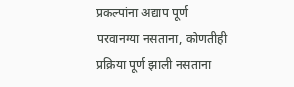प्रकल्पांना अद्याप पूर्ण परवानग्या नसताना, कोणतीही प्रक्रिया पूर्ण झाली नसताना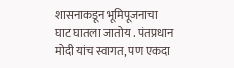शासनाकडून भूमिपूजनाचा घाट घातला जातोय . पंतप्रधान मोदी यांच स्वागत, पण एकदा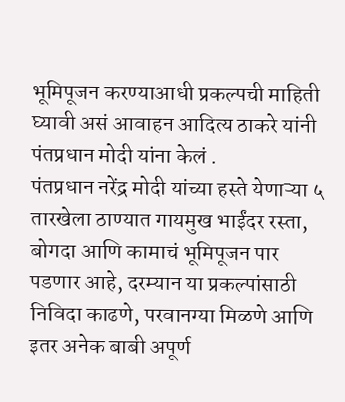भूमिपूजन करण्याआधी प्रकल्पची माहिती घ्यावी असं आवाहन आदित्य ठाकरे यांनी पंतप्रधान मोदी यांना केलं .
पंतप्रधान नरेंद्र मोदी यांच्या हस्ते येणाऱ्या ५ तारखेला ठाण्यात गायमुख भाईंदर रस्ता, बोगदा आणि कामाचं भूमिपूजन पार पडणार आहे, दरम्यान या प्रकल्पांसाठी निविदा काढणे, परवानग्या मिळणे आणि इतर अनेक बाबी अपूर्ण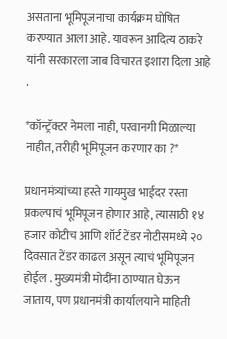असताना भूमिपूजनाचा कार्यक्रम घोषित करण्यात आला आहे. यावरून आदित्य ठाकरे यांनी सरकारला जाब विचारत इशारा दिला आहे .

*कॉन्ट्रॅक्टर नेमला नाही, परवानगी मिळाल्या नाहीत, तरीही भूमिपूजन करणार का ?*

प्रधानमंत्र्यांच्या हस्ते गायमुख भाईदर रस्ता प्रकल्पाचं भूमिपूजन होणार आहे, त्यासाठी १४ हजार कोटीच आणि शॉर्ट टेंडर नोटीसमध्ये २० दिवसात टेंडर काढल असून त्याचं भूमिपूजन होईल . मुख्यमंत्री मोदींना ठाण्यात घेऊन जाताय, पण प्रधानमंत्री कार्यालयाने माहिती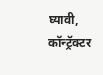घ्यावी, कॉन्ट्रॅक्टर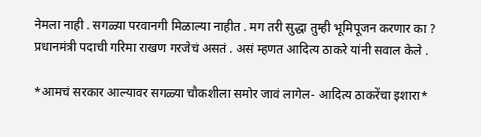नेमला नाही . सगळ्या परवानगी मिळाल्या नाहीत . मग तरी सुद्धा तुम्ही भूमिपूजन करणार का ? प्रधानमंत्री पदाची गरिमा राखण गरजेचं असतं . असं म्हणत आदित्य ठाकरे यांनी सवाल केले .

*आमचं सरकार आल्यावर सगळ्या चौकशीला समोर जावं लागेल- आदित्य ठाकरेंचा इशारा*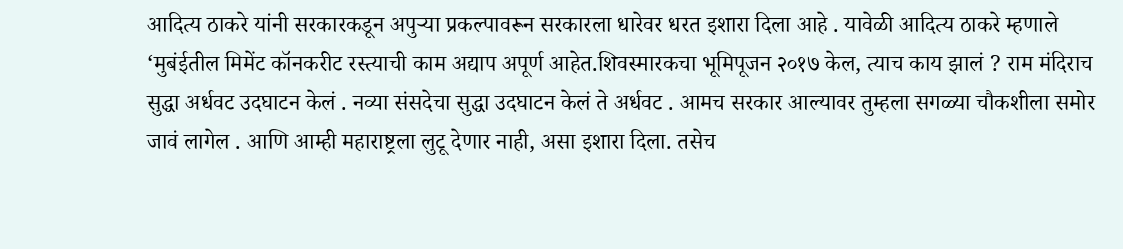आदित्य ठाकरे यांनी सरकारकडून अपुऱ्या प्रकल्पावरून सरकारला धारेवर धरत इशारा दिला आहे . यावेळी आदित्य ठाकरे म्हणाले ‘मुबंईतील मिमेंट कॉनकरीट रस्त्याची काम अद्याप अपूर्ण आहेत.शिवस्मारकचा भूमिपूजन २०१७ केल, त्याच काय झालं ? राम मंदिराच सुद्धा अर्धवट उदघाटन केलं . नव्या संसदेचा सुद्धा उदघाटन केलं ते अर्धवट . आमच सरकार आल्यावर तुम्हला सगळ्या चौकशीला समोर जावं लागेल . आणि आम्ही महाराष्ट्रला लुटू देणार नाही, असा इशारा दिला. तसेच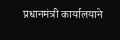प्रधानमंत्री कार्यालयाने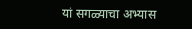यां सगळ्याचा अभ्यास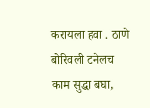करायला हवा . ठाणे बोरिवली टनेलच काम सुद्धा बघा,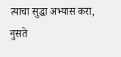त्याचा सुद्धा अभ्यास करा, नुसते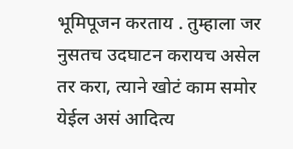भूमिपूजन करताय . तुम्हाला जर नुसतच उदघाटन करायच असेल तर करा, त्याने खोटं काम समोर येईल असं आदित्य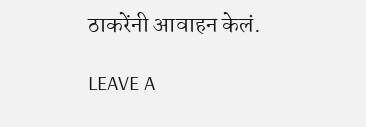ठाकरेंनी आवाहन केलं.

LEAVE A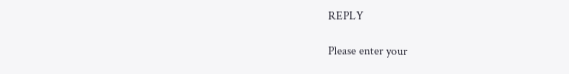REPLY

Please enter your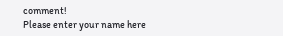comment!
Please enter your name here